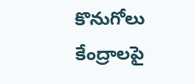కొనుగోలు కేంద్రాలపై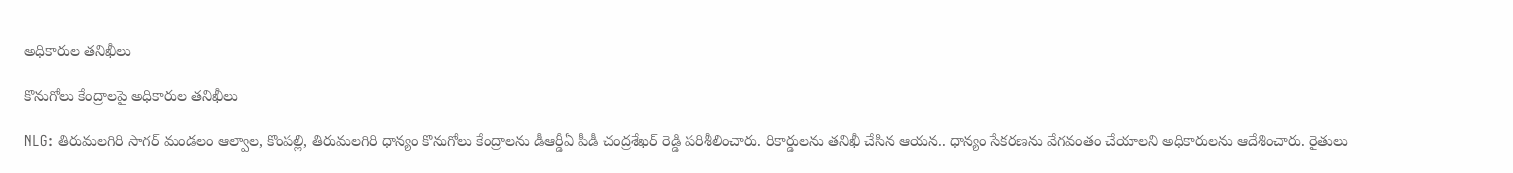అధికారుల తనిఖీలు

కొనుగోలు కేంద్రాలపై అధికారుల తనిఖీలు

NLG: తిరుమలగిరి సాగర్ మండలం ఆల్వాల, కొంపల్లి, తిరుమలగిరి ధాన్యం కొనుగోలు కేంద్రాలను డీఆర్డీఏ పీడీ చంద్రశేఖర్ రెడ్డి పరిశీలించారు. రికార్డులను తనిఖీ చేసిన ఆయన.. ధాన్యం సేకరణను వేగవంతం చేయాలని అధికారులను ఆదేశించారు. రైతులు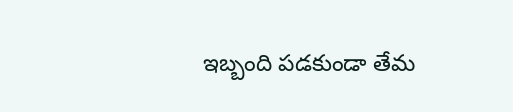ఇబ్బంది పడకుండా తేమ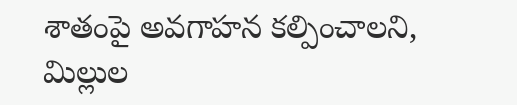శాతంపై అవగాహన కల్పించాలని, మిల్లుల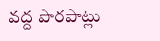వద్ద పొరపాట్లు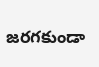జరగకుండా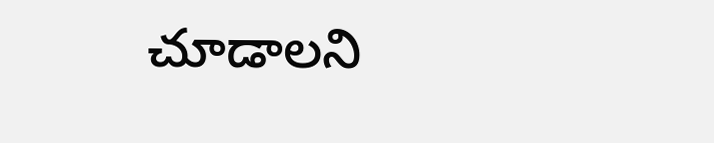చూడాలని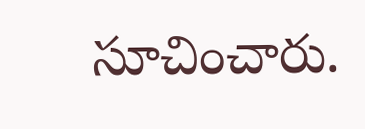సూచించారు.